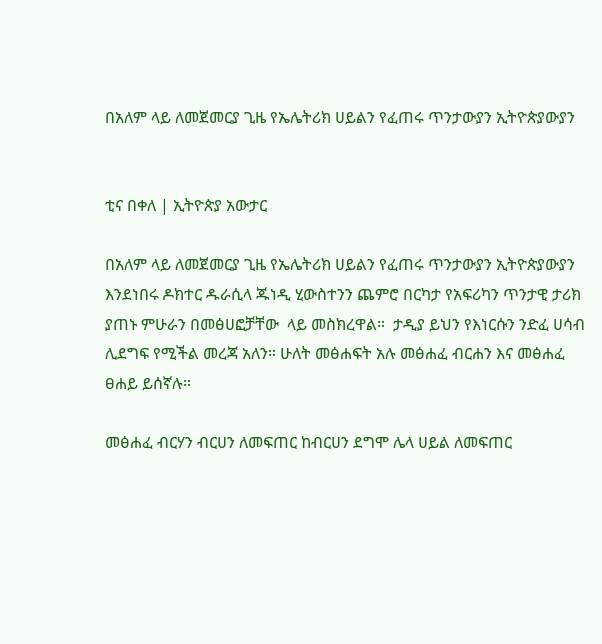በአለም ላይ ለመጀመርያ ጊዜ የኤሌትሪክ ሀይልን የፈጠሩ ጥንታውያን ኢትዮጵያውያን


ቲና በቀለ | ኢትዮጵያ አውታር

በአለም ላይ ለመጀመርያ ጊዜ የኤሌትሪክ ሀይልን የፈጠሩ ጥንታውያን ኢትዮጵያውያን እንደነበሩ ዶክተር ዱራሲላ ጁነዲ ሂውስተንን ጨምሮ በርካታ የአፍሪካን ጥንታዊ ታሪክ ያጠኑ ምሁራን በመፅሀፎቻቸው  ላይ መስክረዋል።  ታዲያ ይህን የእነርሱን ንድፈ ሀሳብ ሊደግፍ የሚችል መረጃ አለን። ሁለት መፅሐፍት አሉ መፅሐፈ ብርሐን እና መፅሐፈ ፀሐይ ይሰኛሉ።

መፅሐፈ ብርሃን ብርሀን ለመፍጠር ከብርሀን ደግሞ ሌላ ሀይል ለመፍጠር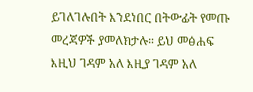ይገለገሉበት እንደነበር በትውፊት የመጡ መረጃዎች ያመለክታሉ። ይህ መፅሐፍ እዚህ ገዳም አለ እዚያ ገዳም አለ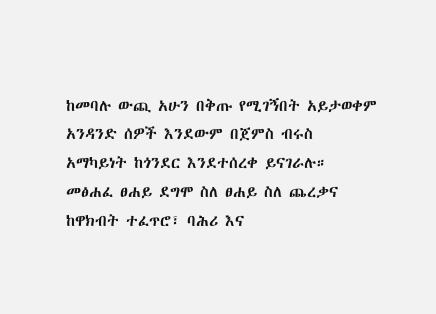ከመባሉ ውጪ አሁን በቅጡ የሚገኝበት አይታወቀም አንዳንድ ሰዎች እንደውም በጀምስ ብሩስ አማካይነት ከጎንደር እንደተሰረቀ ይናገራሉ። መፅሐፈ ፀሐይ ደግሞ ስለ ፀሐይ ስለ ጨረቃና ከዋክብት ተፈጥሮ፣ ባሕሪ እና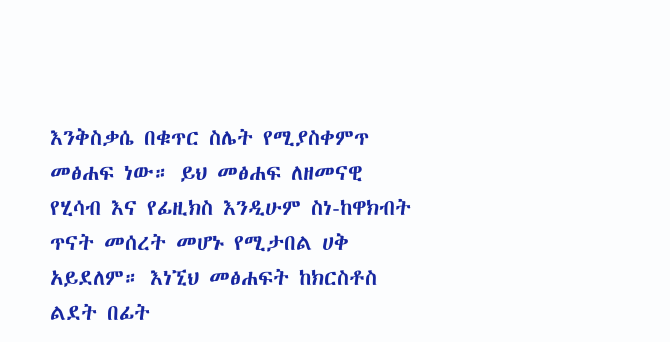እንቅስቃሴ በቁጥር ስሌት የሚያስቀምጥ መፅሐፍ ነው። ይህ መፅሐፍ ለዘመናዊ የሂሳብ እና የፊዚክስ እንዲሁም ስነ-ከዋክብት ጥናት መሰረት መሆኑ የሚታበል ሀቅ አይደለም። እነኚህ መፅሐፍት ከክርስቶስ ልደት በፊት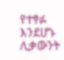የተፃፉ እንደሆኑ ሊቃውንት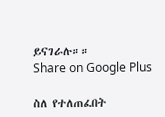ይናገራሉ።።
Share on Google Plus

ስለ የተለጠፈበት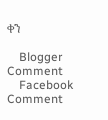ቀን

    Blogger Comment
    Facebook Comment